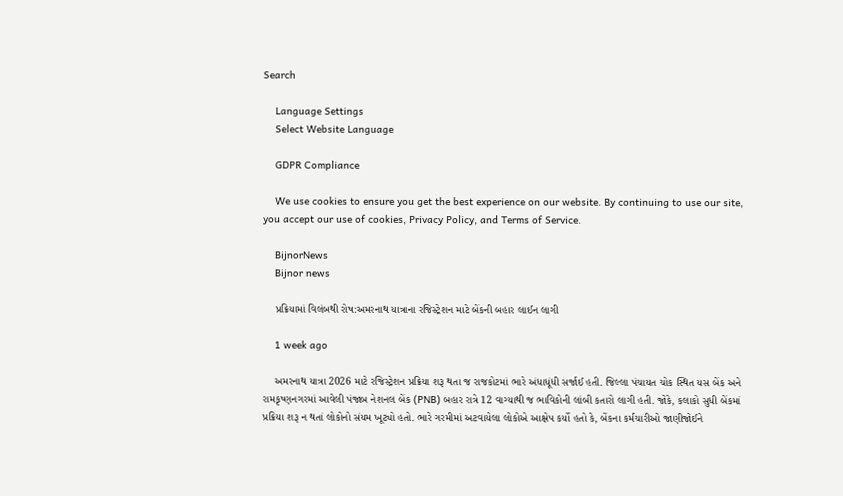Search

    Language Settings
    Select Website Language

    GDPR Compliance

    We use cookies to ensure you get the best experience on our website. By continuing to use our site, you accept our use of cookies, Privacy Policy, and Terms of Service.

    BijnorNews
    Bijnor news

    પ્રક્રિયામાં વિલંબથી રોષ:અમરનાથ યાત્રાના રજિસ્ટ્રેશન માટે બેંકની બહાર લાઈન લાગી

    1 week ago

    અમરનાથ યાત્રા 2026 માટે રજિસ્ટ્રેશન પ્રક્રિયા શરૂ થતા જ રાજકોટમાં ભારે અંધાધૂંધી સર્જાઈ હતી. જિલ્લા પંચાયત ચોક સ્થિત યસ બેંક અને રામકૃષ્ણનગરમાં આવેલી પંજાબ નેશનલ બેંક (PNB) બહાર રાત્રે 12 વાગ્યાથી જ ભાવિકોની લાંબી કતારો લાગી હતી. જોકે, કલાકો સુધી બેંકમાં પ્રક્રિયા શરૂ ન થતાં લોકોનો સંયમ ખૂટ્યો હતો. ભારે ગરમીમાં અટવાયેલા લોકોએ આક્ષેપ કર્યો હતો કે, બેંકના કર્મચારીઓ જાણીજોઈને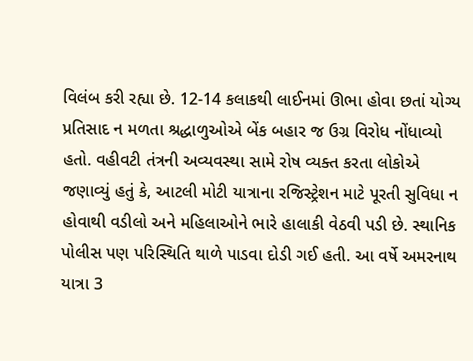વિલંબ કરી રહ્યા છે. 12-14 કલાકથી લાઈનમાં ઊભા હોવા છતાં યોગ્ય પ્રતિસાદ ન મળતા શ્રદ્ધાળુઓએ બેંક બહાર જ ઉગ્ર વિરોધ નોંધાવ્યો હતો. વહીવટી તંત્રની અવ્યવસ્થા સામે રોષ વ્યક્ત કરતા લોકોએ જણાવ્યું હતું કે, આટલી મોટી યાત્રાના રજિસ્ટ્રેશન માટે પૂરતી સુવિધા ન હોવાથી વડીલો અને મહિલાઓને ભારે હાલાકી વેઠવી પડી છે. સ્થાનિક પોલીસ પણ પરિસ્થિતિ થાળે પાડવા દોડી ગઈ હતી. આ વર્ષે અમરનાથ યાત્રા 3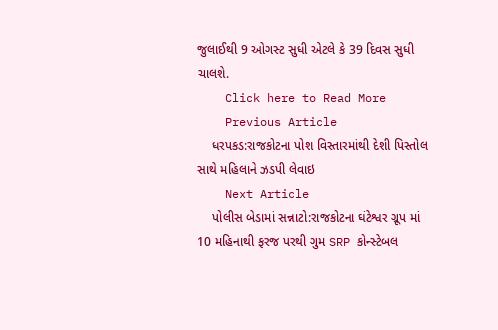જુલાઈથી 9 ઓગસ્ટ સુધી એટલે કે 39 દિવસ સુધી ચાલશે.
    Click here to Read More
    Previous Article
    ધરપકડ:રાજકોટના પોશ વિસ્તારમાંથી દેશી પિસ્તોલ સાથે મહિલાને ઝડપી લેવાઇ
    Next Article
    પોલીસ બેડામાં સન્નાટો:રાજકોટના ઘંટેશ્વર ગ્રૂપ માં 10 મહિનાથી ફરજ પરથી ગુમ SRP કોન્સ્ટેબલ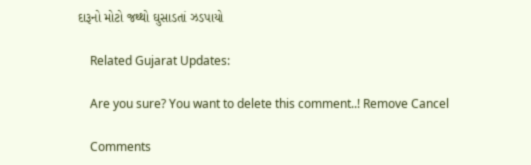દારૂનો મોટો જથ્થો ઘુસાડતાં ઝડપાયો

    Related Gujarat Updates:

    Are you sure? You want to delete this comment..! Remove Cancel

    Comments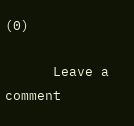(0)

      Leave a comment